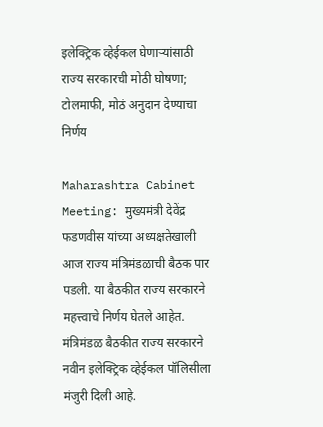इलेक्ट्रिक व्हेईकल घेणाऱ्यांसाठी राज्य सरकारची मोठी घोषणा; टोलमाफी, मोठं अनुदान देण्याचा निर्णय

Maharashtra Cabinet Meeting: मुख्यमंत्री देवेंद्र फडणवीस यांच्या अध्यक्षतेखाली आज राज्य मंत्रिमंडळाची बैठक पार पडली. या बैठकीत राज्य सरकारने महत्त्वाचे निर्णय घेतले आहेत. मंत्रिमंडळ बैठकीत राज्य सरकारने नवीन इलेक्ट्रिक व्हेईकल पॉलिसीला मंजुरी दिली आहे.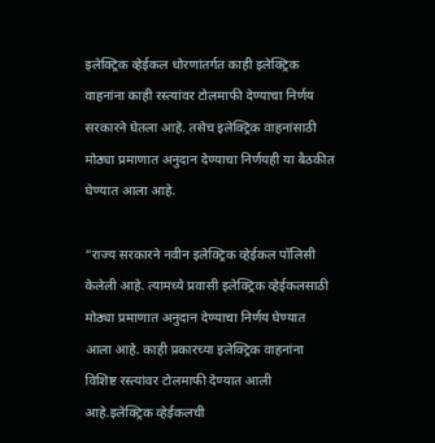इलेक्ट्रिक व्हेईकल धोरणांतर्गत काही इलेक्ट्रिक वाहनांना काही रस्त्यांवर टोलमाफी देण्याचा निर्णय सरकारने घेतला आहे. तसेच इलेक्ट्रिक वाहनांसाठी मोठ्या प्रमाणात अनुदान देण्याचा निर्णयही या बैठकीत घेण्यात आला आहे.

“राज्य सरकारने नवीन इलेक्ट्रिक व्हेईकल पॉलिसी केलेली आहे. त्यामध्ये प्रवासी इलेक्ट्रिक व्हेईकलसाठी मोठ्या प्रमाणात अनुदान देण्याचा निर्णय घेण्यात आला आहे. काही प्रकारच्या इलेक्ट्रिक वाहनांना विशिष्ट रस्त्यांवर टोलमाफी देण्यात आली आहे.इलेक्ट्रिक व्हेईकलची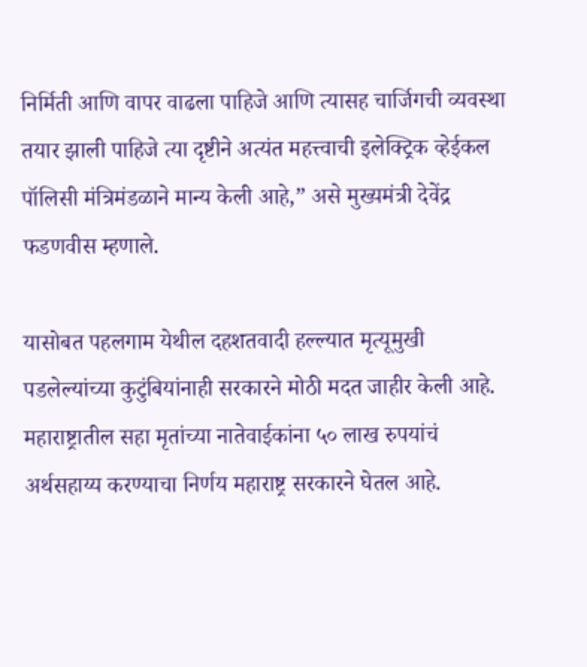निर्मिती आणि वापर वाढला पाहिजे आणि त्यासह चार्जिगची व्यवस्था तयार झाली पाहिजे त्या दृष्टीने अत्यंत महत्त्वाची इलेक्ट्रिक व्हेईकल पॉलिसी मंत्रिमंडळाने मान्य केली आहे,” असे मुख्यमंत्री देवेंद्र फडणवीस म्हणाले.

यासोबत पहलगाम येथील दहशतवादी हल्ल्यात मृत्यूमुखी पडलेल्यांच्या कुटुंबियांनाही सरकारने मोठी मदत जाहीर केली आहे. महाराष्ट्रातील सहा मृतांच्या नातेवाईकांना ५० लाख रुपयांचं अर्थसहाय्य करण्याचा निर्णय महाराष्ट्र सरकारने घेतल आहे.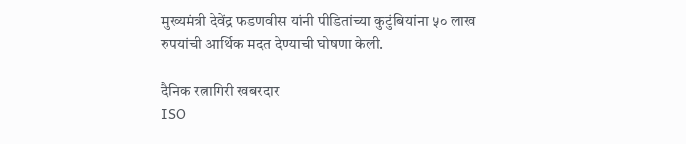मुख्यमंत्री देवेंद्र फडणवीस यांनी पीडितांच्या कुटुंबियांना ५० लाख रुपयांची आर्थिक मदत देण्याची घोषणा केली.

दैनिक रत्नागिरी खबरदार
ISO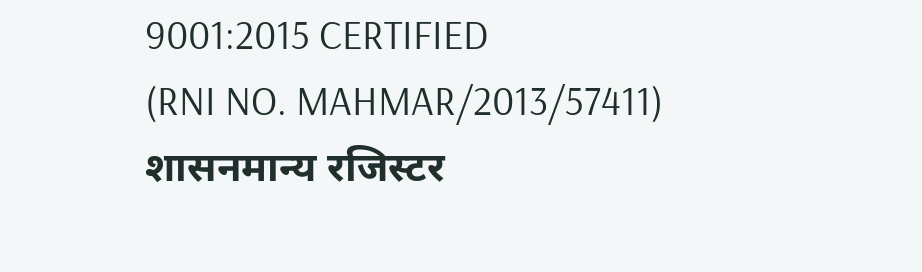9001:2015 CERTIFIED
(RNI NO. MAHMAR/2013/57411)
शासनमान्य रजिस्टर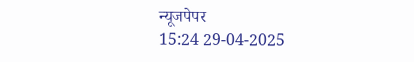न्यूजपेपर
15:24 29-04-2025